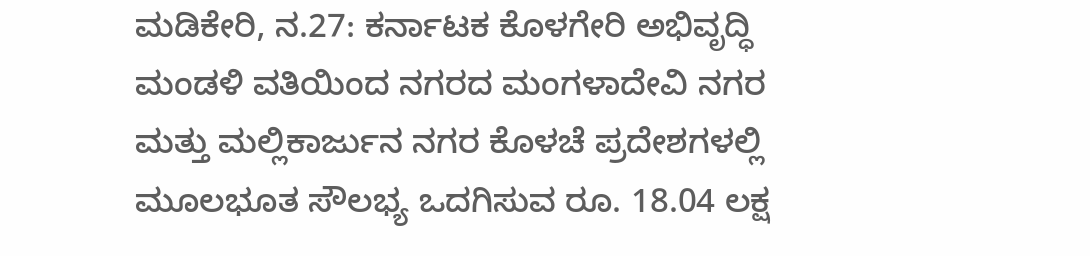ಮಡಿಕೇರಿ, ನ.27: ಕರ್ನಾಟಕ ಕೊಳಗೇರಿ ಅಭಿವೃದ್ಧಿ ಮಂಡಳಿ ವತಿಯಿಂದ ನಗರದ ಮಂಗಳಾದೇವಿ ನಗರ ಮತ್ತು ಮಲ್ಲಿಕಾರ್ಜುನ ನಗರ ಕೊಳಚೆ ಪ್ರದೇಶಗಳಲ್ಲಿ ಮೂಲಭೂತ ಸೌಲಭ್ಯ ಒದಗಿಸುವ ರೂ. 18.04 ಲಕ್ಷ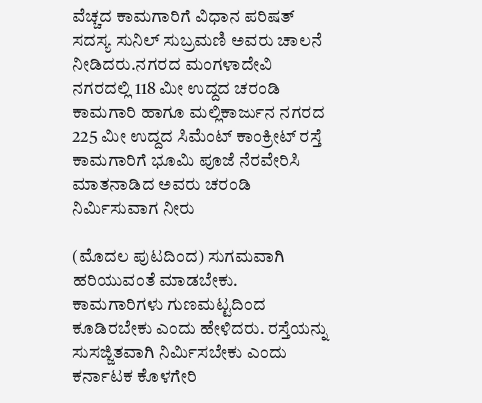ವೆಚ್ಚದ ಕಾಮಗಾರಿಗೆ ವಿಧಾನ ಪರಿಷತ್ ಸದಸ್ಯ ಸುನಿಲ್ ಸುಬ್ರಮಣಿ ಅವರು ಚಾಲನೆ ನೀಡಿದರು.ನಗರದ ಮಂಗಳಾದೇವಿ ನಗರದಲ್ಲಿ 118 ಮೀ ಉದ್ದದ ಚರಂಡಿ ಕಾಮಗಾರಿ ಹಾಗೂ ಮಲ್ಲಿಕಾರ್ಜುನ ನಗರದ 225 ಮೀ ಉದ್ದದ ಸಿಮೆಂಟ್ ಕಾಂಕ್ರೀಟ್ ರಸ್ತೆ ಕಾಮಗಾರಿಗೆ ಭೂಮಿ ಪೂಜೆ ನೆರವೇರಿಸಿ ಮಾತನಾಡಿದ ಅವರು ಚರಂಡಿ ನಿರ್ಮಿಸುವಾಗ ನೀರು

(ಮೊದಲ ಪುಟದಿಂದ) ಸುಗಮವಾಗಿ ಹರಿಯುವಂತೆ ಮಾಡಬೇಕು. ಕಾಮಗಾರಿಗಳು ಗುಣಮಟ್ಟದಿಂದ ಕೂಡಿರಬೇಕು ಎಂದು ಹೇಳಿದರು. ರಸ್ತೆಯನ್ನು ಸುಸಜ್ಜಿತವಾಗಿ ನಿರ್ಮಿಸಬೇಕು ಎಂದು ಕರ್ನಾಟಕ ಕೊಳಗೇರಿ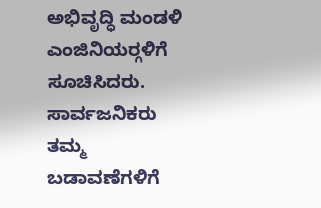ಅಭಿವೃದ್ಧಿ ಮಂಡಳಿ ಎಂಜಿನಿಯರ್‍ಗಳಿಗೆ ಸೂಚಿಸಿದರು. ಸಾರ್ವಜನಿಕರು ತಮ್ಮ ಬಡಾವಣೆಗಳಿಗೆ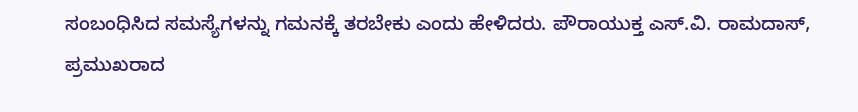ಸಂಬಂಧಿಸಿದ ಸಮಸ್ಯೆಗಳನ್ನು ಗಮನಕ್ಕೆ ತರಬೇಕು ಎಂದು ಹೇಳಿದರು. ಪೌರಾಯುಕ್ತ ಎಸ್.ವಿ. ರಾಮದಾಸ್, ಪ್ರಮುಖರಾದ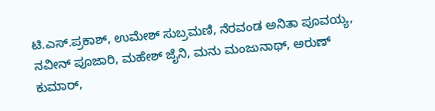ಟಿ.ಎಸ್.ಪ್ರಕಾಶ್, ಉಮೇಶ್ ಸುಬ್ರಮಣಿ, ನೆರವಂಡ ಅನಿತಾ ಪೂವಯ್ಯ, ನವೀನ್ ಪೂಜಾರಿ, ಮಹೇಶ್ ಜೈನಿ, ಮನು ಮಂಜುನಾಥ್, ಅರುಣ್ ಕುಮಾರ್,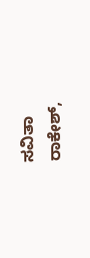ಸವಿತಾ ರಾಕೇಶ್,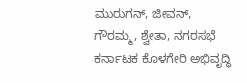ಮುರುಗನ್, ಜೀವನ್, ಗೌರಮ್ಮ, ಶ್ವೇತಾ, ನಗರಸಭೆ ಕರ್ನಾಟಕ ಕೊಳಗೇರಿ ಅಭಿವೃದ್ಧಿ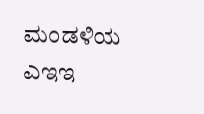ಮಂಡಳಿಯ ಎಇಇ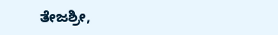ತೇಜಶ್ರೀ,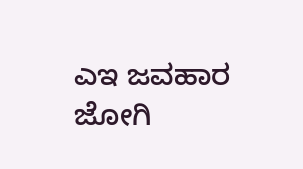ಎಇ ಜವಹಾರ ಜೋಗಿ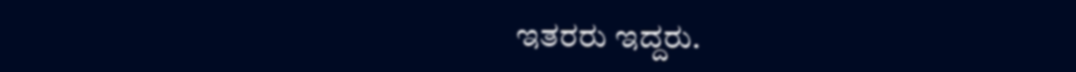ಇತರರು ಇದ್ದರು.